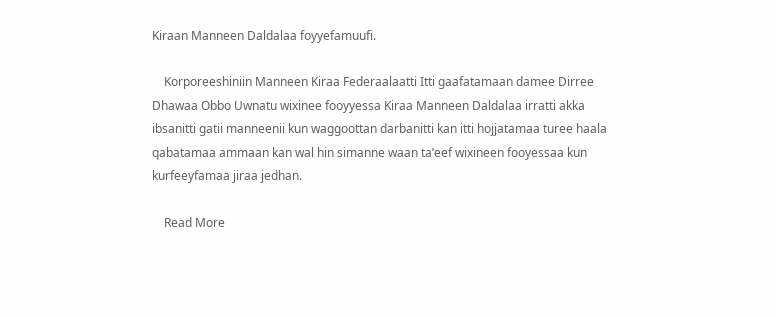Kiraan Manneen Daldalaa foyyefamuufi.

    Korporeeshiniin Manneen Kiraa Federaalaatti Itti gaafatamaan damee Dirree Dhawaa Obbo Uwnatu wixinee fooyyessa Kiraa Manneen Daldalaa irratti akka ibsanitti gatii manneenii kun waggoottan darbanitti kan itti hojjatamaa turee haala qabatamaa ammaan kan wal hin simanne waan ta’eef wixineen fooyessaa kun kurfeeyfamaa jiraa jedhan.

    Read More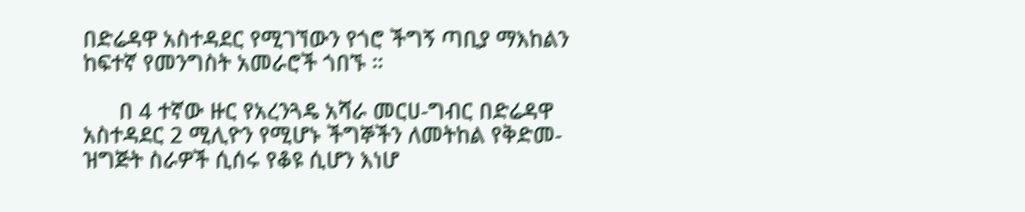በድሬዳዋ አስተዳደር የሚገኘውን የጎሮ ችግኝ ጣቢያ ማእከልን ከፍተኛ የመንግስት አመራሮች ጎበኙ ።

      በ 4 ተኛው ዙር የአረንጓዴ አሻራ መርሀ-ግብር በድሬዳዋ አስተዳደር 2 ሚሊዮን የሚሆኑ ችግኞችን ለመትከል የቅድመ-ዝግጅት ስራዎች ሲሰሩ የቆዩ ሲሆን እነሆ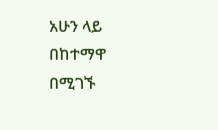አሁን ላይ በከተማዋ በሚገኙ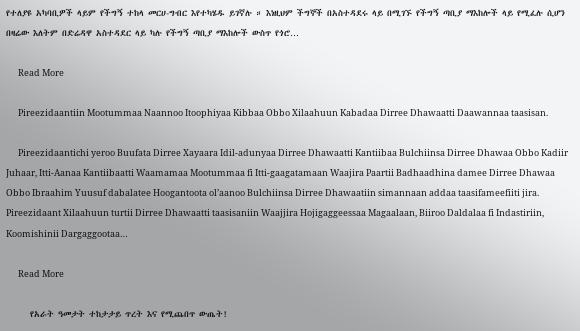የተለያዩ አካባቢዎች ላይም የችግኝ ተከላ መርሀ-ግብር እየተካሄዱ ይገኛሉ ። እነዚህም ችግኞች በአስተዳደሩ ላይ በሚገኙ የችግኝ ጣቢያ ማእከሎች ላይ የሚፈሉ ሲሆን በዛሬው እለትም በድሬዳዋ አስተዳደር ላይ ካሉ የችግኝ ጣቢያ ማእከሎች ውስጥ የጎሮ…

      Read More

      Pireezidaantiin Mootummaa Naannoo Itoophiyaa Kibbaa Obbo Xilaahuun Kabadaa Dirree Dhawaatti Daawannaa taasisan.

      Pireezidaantichi yeroo Buufata Dirree Xayaara Idil-adunyaa Dirree Dhawaatti Kantiibaa Bulchiinsa Dirree Dhawaa Obbo Kadiir Juhaar, Itti-Aanaa Kantiibaatti Waamamaa Mootummaa fi Itti-gaagatamaan Waajira Paartii Badhaadhina damee Dirree Dhawaa Obbo Ibraahim Yuusuf dabalatee Hoogantoota ol’aanoo Bulchiinsa Dirree Dhawaatiin simannaan addaa taasifameefiiti jira. Pireezidaant Xilaahuun turtii Dirree Dhawaatti taasisaniin Waajjira Hojigaggeessaa Magaalaan, Biiroo Daldalaa fi Indastiriin, Koomishinii Dargaggootaa…

      Read More

      የአራት ዓመታት ተከታታይ ጥረት እና የሚጨበጥ ውጤት!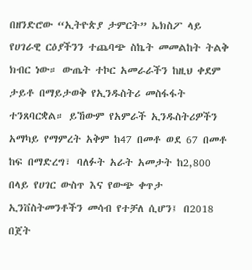በዘንድሮው “ኢትዮጵያ ታምርት” ኤክስፖ ላይ የሀገራዊ ርዕያችንን ተጨባጭ ስኬት መመልከት ትልቅ ክብር ነው። ውጤት ተኮር አመራራችን ከዚህ ቀደም ታይቶ በማይታወቅ የኢንዱስትሪ መስፋፋት ተንጸባርቋል። ይኸውም የአምራች ኢንዱስትሪዎችን አማካይ የማምረት አቅም ከ47 በመቶ ወደ 67 በመቶ ከፍ በማድረግ፣ ባለፉት አራት አመታት ከ2,800 በላይ የሀገር ውስጥ እና የውጭ ቀጥታ ኢንቨስትመንቶችን መሳብ የተቻለ ሲሆን፤ በ2018 በጀት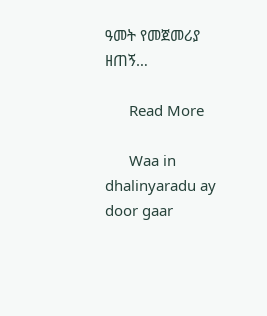ዓመት የመጀመሪያ ዘጠኝ…

      Read More

      Waa in dhalinyaradu ay door gaar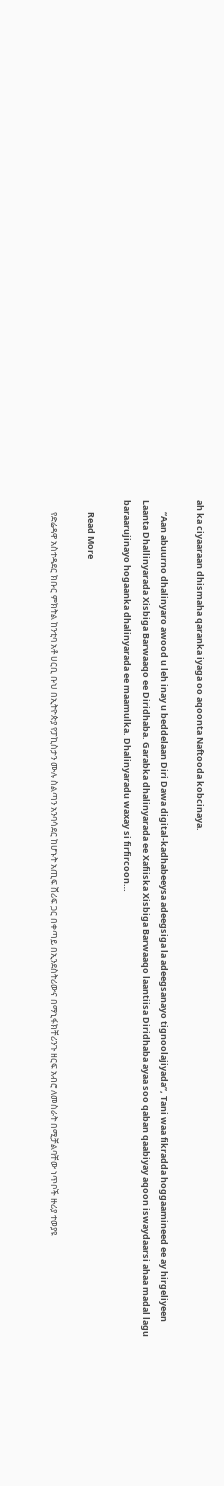ah ka ciyaaraan dhismaha qaranka iyaga oo aqoonta Naftooda kobcinaya.

      “Aan abuurno dhalinyaro awood u leh inay u beddelaan Diri Dawa digital-kadhabeeysa adeegsiga la adeegsanayo tignoolajiyada”, Tani waa fikradda hoggaamineed ee ay hirgeliyeen Laanta Dhallinyarada Xisbiga Barwaaqo ee Diridhaba. Garabka dhalinyarada ee Xafiiska Xisbiga Barwaaqo laantiisa Diridhaba ayaa soo qaban qaabiyay aqoon iswaydaarsi ahaa madal lagu baraarujinayo hogaanka dhalinyarada ee maamulka. Dhalinyaradu waxay si firfircoon…

      Read More

      የድሬዳዋ አስተዳደር ክቡር ምክትል ከንቲባ አቶ ሀርቢ ቡህ በኢትዮጵያ የፓኪስታን ሙሉ ስልጣን አንባሳደር ከሆኑት አጢፍ ሸሪፍ ጋር በቀጣይ በኢንደስትሪውና በማኒፋክቸሪንጉ ዘርፍ አብሮ ለመስራት በሚቻልባቸው ነጥቦች ዙሪያ ተወያዩ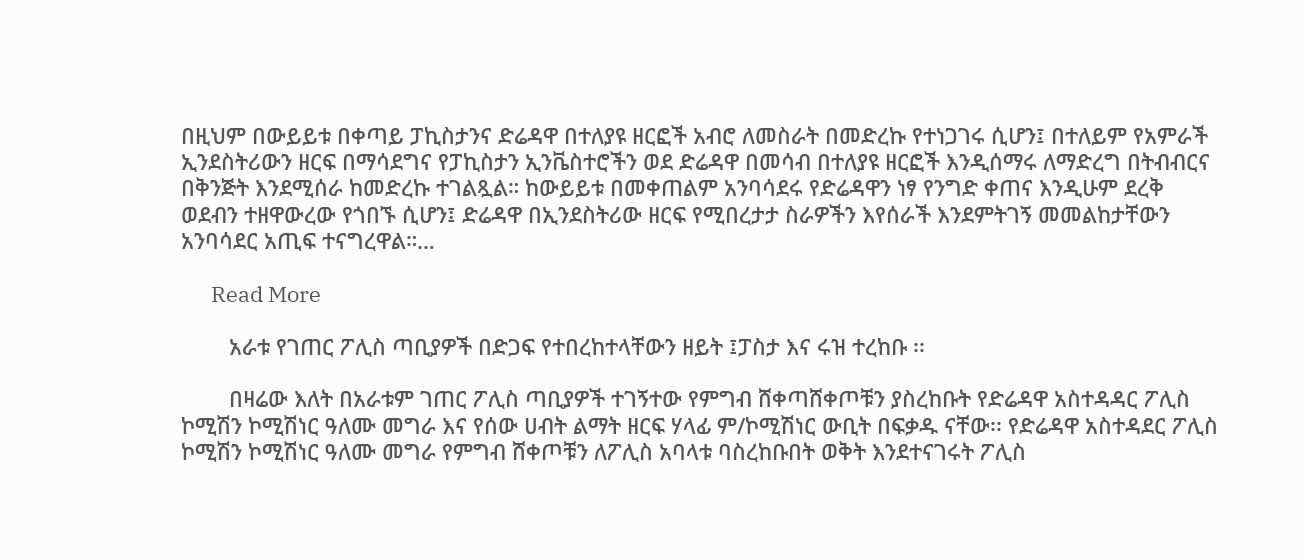በዚህም በውይይቱ በቀጣይ ፓኪስታንና ድሬዳዋ በተለያዩ ዘርፎች አብሮ ለመስራት በመድረኩ የተነጋገሩ ሲሆን፤ በተለይም የአምራች ኢንደስትሪውን ዘርፍ በማሳደግና የፓኪስታን ኢንቬስተሮችን ወደ ድሬዳዋ በመሳብ በተለያዩ ዘርፎች እንዲሰማሩ ለማድረግ በትብብርና በቅንጅት እንደሚሰራ ከመድረኩ ተገልጿል። ከውይይቱ በመቀጠልም አንባሳደሩ የድሬዳዋን ነፃ የንግድ ቀጠና እንዲሁም ደረቅ ወደብን ተዘዋውረው የጎበኙ ሲሆን፤ ድሬዳዋ በኢንደስትሪው ዘርፍ የሚበረታታ ስራዎችን እየሰራች እንደምትገኝ መመልከታቸውን አንባሳደር አጢፍ ተናግረዋል።…

      Read More

        አራቱ የገጠር ፖሊስ ጣቢያዎች በድጋፍ የተበረከተላቸውን ዘይት ፤ፓስታ እና ሩዝ ተረከቡ ፡፡

        በዛሬው እለት በአራቱም ገጠር ፖሊስ ጣቢያዎች ተገኝተው የምግብ ሸቀጣሸቀጦቹን ያስረከቡት የድሬዳዋ አስተዳዳር ፖሊስ ኮሚሽን ኮሚሽነር ዓለሙ መግራ እና የሰው ሀብት ልማት ዘርፍ ሃላፊ ም/ኮሚሽነር ውቢት በፍቃዱ ናቸው፡፡ የድሬዳዋ አስተዳደር ፖሊስ ኮሚሽን ኮሚሽነር ዓለሙ መግራ የምግብ ሸቀጦቹን ለፖሊስ አባላቱ ባስረከቡበት ወቅት እንደተናገሩት ፖሊስ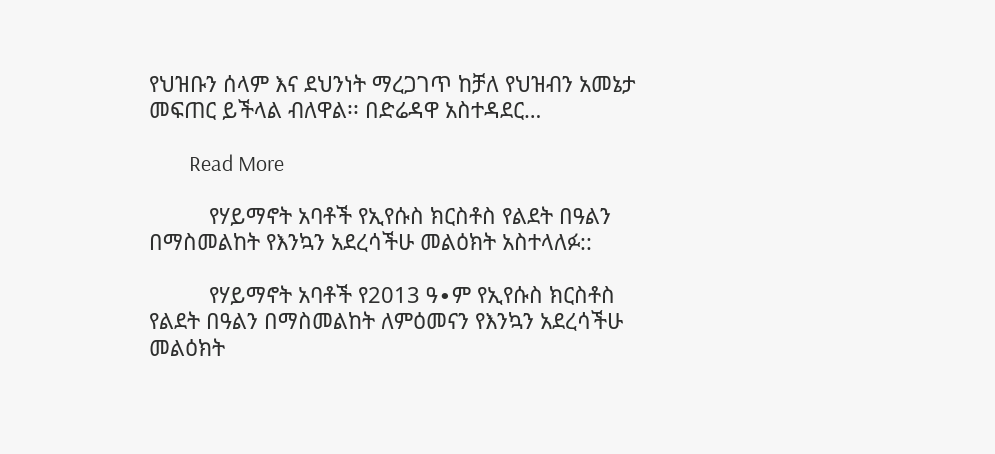የህዝቡን ሰላም እና ደህንነት ማረጋገጥ ከቻለ የህዝብን አመኔታ መፍጠር ይችላል ብለዋል፡፡ በድሬዳዋ አስተዳደር…

        Read More

          የሃይማኖት አባቶች የኢየሱስ ክርስቶስ የልደት በዓልን በማስመልከት የእንኳን አደረሳችሁ መልዕክት አስተላለፉ::

          የሃይማኖት አባቶች የ2013 ዓ∙ም የኢየሱስ ክርስቶስ የልደት በዓልን በማስመልከት ለምዕመናን የእንኳን አደረሳችሁ መልዕክት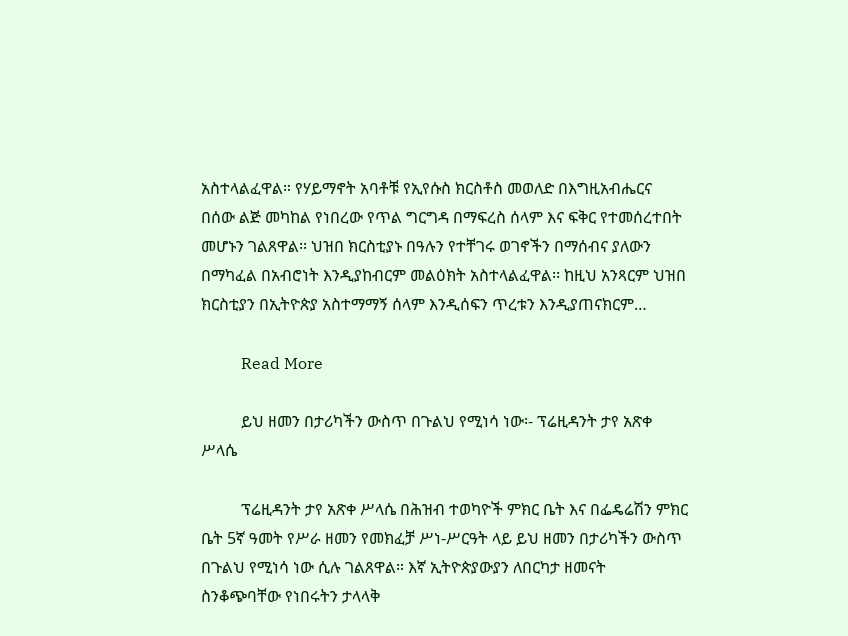አስተላልፈዋል። የሃይማኖት አባቶቹ የኢየሱስ ክርስቶስ መወለድ በእግዚአብሔርና በሰው ልጅ መካከል የነበረው የጥል ግርግዳ በማፍረስ ሰላም እና ፍቅር የተመሰረተበት መሆኑን ገልጸዋል፡፡ ህዝበ ክርስቲያኑ በዓሉን የተቸገሩ ወገኖችን በማሰብና ያለውን በማካፈል በአብሮነት እንዲያከብርም መልዕክት አስተላልፈዋል፡፡ ከዚህ አንጻርም ህዝበ ክርስቲያን በኢትዮጵያ አስተማማኝ ሰላም እንዲሰፍን ጥረቱን እንዲያጠናክርም…

          Read More

          ይህ ዘመን በታሪካችን ውስጥ በጉልህ የሚነሳ ነው፡- ፕሬዚዳንት ታየ አጽቀ ሥላሴ

          ፕሬዚዳንት ታየ አጽቀ ሥላሴ በሕዝብ ተወካዮች ምክር ቤት እና በፌዴሬሽን ምክር ቤት 5ኛ ዓመት የሥራ ዘመን የመክፈቻ ሥነ-ሥርዓት ላይ ይህ ዘመን በታሪካችን ውስጥ በጉልህ የሚነሳ ነው ሲሉ ገልጸዋል። እኛ ኢትዮጵያውያን ለበርካታ ዘመናት ስንቆጭባቸው የነበሩትን ታላላቅ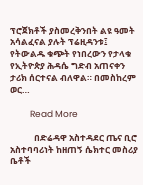ፕሮጀክቶች ያስመረቅንበት ልዩ ዓመት አሳልፈናል ያሉት ፕሬዚዳንቱ፤ የትውልዱ ቁጭት የነበረውን የታላቁ የኢትዮጵያ ሕዳሴ ግድብ አጠናቀን ታሪክ ሰርተናል ብለዋል። በመስከረም ወር…

          Read More

            በድሬዳዋ አስተዳደር ጤና ቢሮ አስተባባሪነት ከዘጠኝ ሴክተር መስሪያ ቤቶች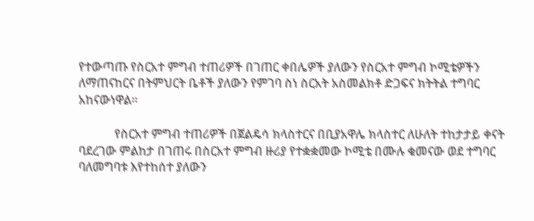የተውጣጡ የስርአተ ምግብ ተጠሪዎች በገጠር ቀበሌዎች ያለውን የስርአተ ምግብ ኮሚቴዎችን ለማጠናከርና በትምህርት ቤቶች ያለውን የምገባ ስነ ስርአት አስመልክቶ ድጋፍና ክትትል ተግባር አከናውነዋል።

            የስርአተ ምግብ ተጠሪዎች በጀልዴሳ ክላስተርና በቢያአዋሌ ክላስተር ለሁለት ተከታታይ ቀናት ባደረገው ምልከታ በገጠሩ በስርአተ ምግብ ዙሪያ የተቋቋመው ኮሚቴ በሙሉ ቁመናው ወደ ተግባር ባለመግባቱ እየተከሰተ ያለውን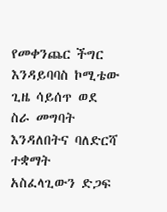የመቀንጨር ችግር እንዳይባባስ ኮሚቴው ጊዜ ሳይሰጥ ወደ ስራ መግባት እንዳለበትና ባለድርሻ ተቋማት አስፈላጊውን ድጋፍ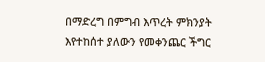በማድረግ በምግብ እጥረት ምክንያት እየተከሰተ ያለውን የመቀንጨር ችግር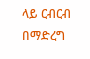ላይ ርብርብ በማድረግ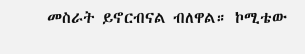መስራት ይኖርብናል ብለዋል። ኮሚቴው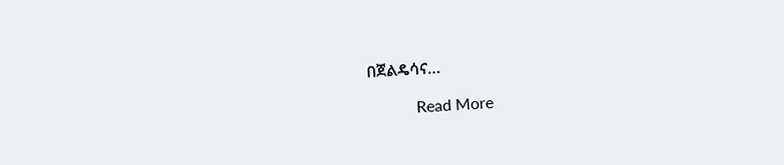በጀልዴሳና…

            Read More